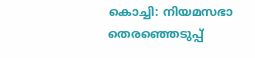കൊച്ചി: നിയമസഭാ തെരഞ്ഞെടുപ്പ്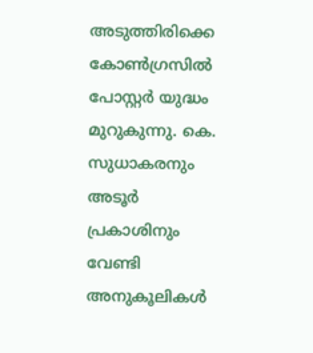അടുത്തിരിക്കെ കോൺഗ്രസിൽ പോസ്റ്റർ യുദ്ധം മുറുകുന്നു. കെ. സുധാകരനും അടൂർ പ്രകാശിനും വേണ്ടി അനുകൂലികൾ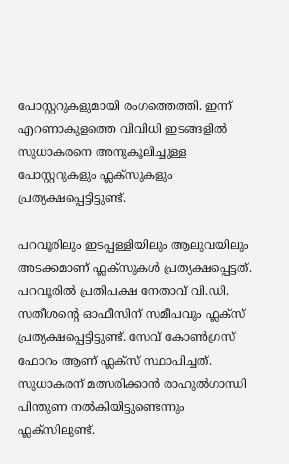പോസ്റ്ററുകളുമായി രംഗത്തെത്തി. ഇന്ന് എറണാകുളത്തെ വിവിധി ഇടങ്ങളിൽ സുധാകരനെ അനുകൂലിച്ചുള്ള പോസ്റ്ററുകളും ഫ്ലക്സുകളും പ്രത്യക്ഷപ്പെട്ടിട്ടുണ്ട്.

പറവൂരിലും ഇടപ്പള്ളിയിലും ആലുവയിലും അടക്കമാണ് ഫ്ലക്സുകള്‍ പ്രത്യക്ഷപ്പെട്ടത്. പറവൂരിൽ പ്രതിപക്ഷ നേതാവ് വി.ഡി. സതീശന്‍റെ ഓഫീസിന് സമീപവും ഫ്ലക്സ് പ്രത്യക്ഷപ്പെട്ടിട്ടുണ്ട്. സേവ് കോണ്‍ഗ്രസ് ഫോറം ആണ് ഫ്ലക്സ് സ്ഥാപിച്ചത്. സുധാകരന് മത്സരിക്കാൻ രാഹുൽഗാന്ധി പിന്തുണ നൽകിയിട്ടുണ്ടെന്നും ഫ്ലക്സിലുണ്ട്.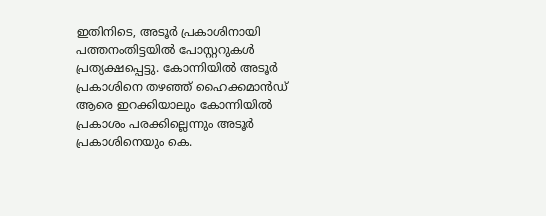ഇതിനിടെ, അടൂര്‍ പ്രകാശിനായി പത്തനംതിട്ടയിൽ പോസ്റ്ററുകള്‍ പ്രത്യക്ഷപ്പെട്ടു. കോന്നിയിൽ അടൂർ പ്രകാശിനെ തഴഞ്ഞ് ഹൈക്കമാൻഡ് ആരെ ഇറക്കിയാലും കോന്നിയിൽ പ്രകാശം പരക്കില്ലെന്നും അടൂർ പ്രകാശിനെയും കെ.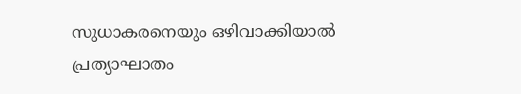സുധാകരനെയും ഒഴിവാക്കിയാൽ പ്രത്യാഘാതം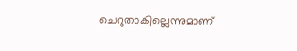ചെറുതാകില്ലെന്നുമാണ്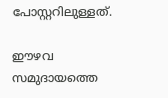പോസ്റ്ററിലുള്ളത്.

ഈഴവ സമുദായത്തെ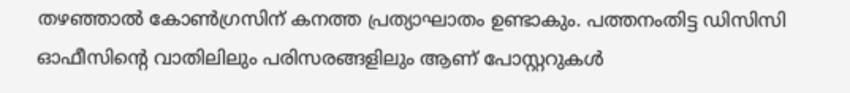തഴഞ്ഞാൽ കോൺഗ്രസിന് കനത്ത പ്രത്യാഘാതം ഉണ്ടാകും. പത്തനംതിട്ട ഡിസിസി ഓഫീസിന്‍റെ വാതിലിലും പരിസരങ്ങളിലും ആണ് പോസ്റ്ററുകൾ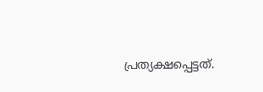പ്രത്യക്ഷപ്പെട്ടത്.